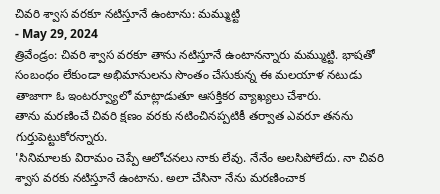చివరి శ్వాస వరకూ నటిస్తూనే ఉంటాను: మమ్ముట్టి
- May 29, 2024
త్రివేండ్రం: చివరి శ్వాస వరకూ తాను నటిస్తూనే ఉంటానన్నారు మమ్ముట్టి. భాషతో సంబంధం లేకుండా అభిమానులను సొంతం చేసుకున్న ఈ మలయాళ నటుడు తాజాగా ఓ ఇంటర్వ్యూలో మాట్లాడుతూ ఆసక్తికర వ్యాఖ్యలు చేశారు.
తాను మరణించే చివరి క్షణం వరకు నటించినప్పటికీ తర్వాత ఎవరూ తనను గుర్తుపెట్టుకోరన్నారు.
'సినిమాలకు విరామం చెప్పే ఆలోచనలు నాకు లేవు. నేనేం అలసిపోలేదు. నా చివరి శ్వాస వరకు నటిస్తూనే ఉంటాను. అలా చేసినా నేను మరణించాక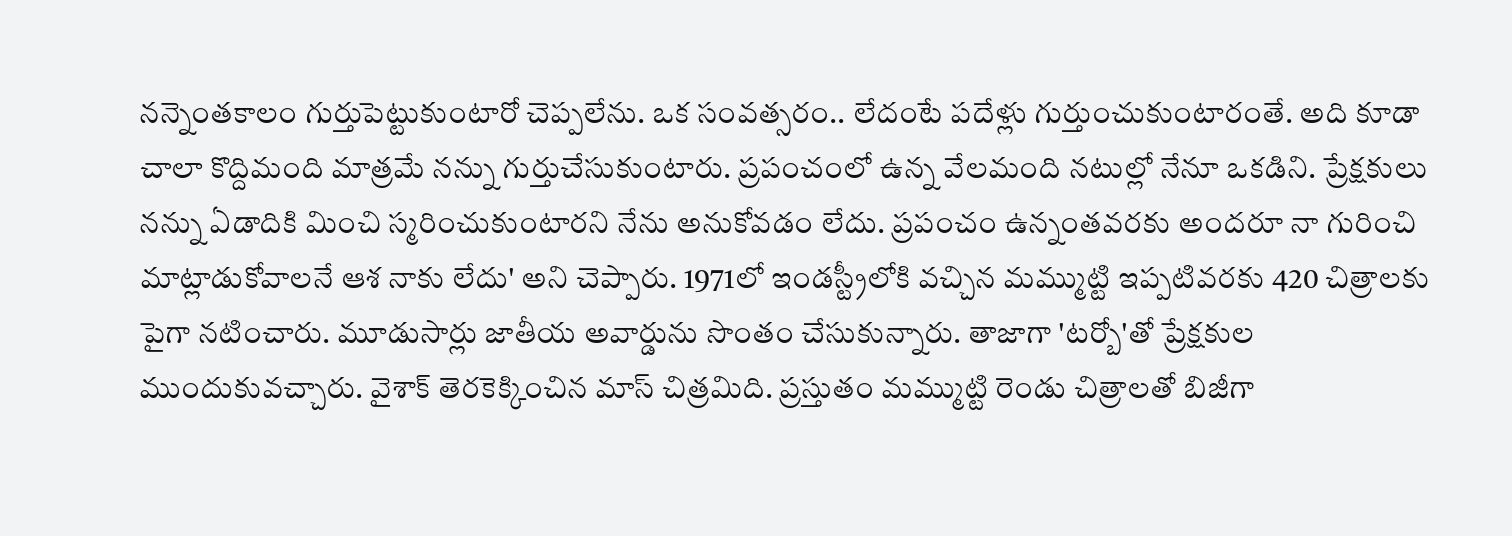నన్నెంతకాలం గుర్తుపెట్టుకుంటారో చెప్పలేను. ఒక సంవత్సరం.. లేదంటే పదేళ్లు గుర్తుంచుకుంటారంతే. అది కూడా చాలా కొద్దిమంది మాత్రమే నన్ను గుర్తుచేసుకుంటారు. ప్రపంచంలో ఉన్న వేలమంది నటుల్లో నేనూ ఒకడిని. ప్రేక్షకులు నన్ను ఏడాదికి మించి స్మరించుకుంటారని నేను అనుకోవడం లేదు. ప్రపంచం ఉన్నంతవరకు అందరూ నా గురించి మాట్లాడుకోవాలనే ఆశ నాకు లేదు' అని చెప్పారు. 1971లో ఇండస్ట్రీలోకి వచ్చిన మమ్ముట్టి ఇప్పటివరకు 420 చిత్రాలకు పైగా నటించారు. మూడుసార్లు జాతీయ అవార్డును సొంతం చేసుకున్నారు. తాజాగా 'టర్బో'తో ప్రేక్షకుల ముందుకువచ్చారు. వైశాక్ తెరకెక్కించిన మాస్ చిత్రమిది. ప్రస్తుతం మమ్ముట్టి రెండు చిత్రాలతో బిజీగా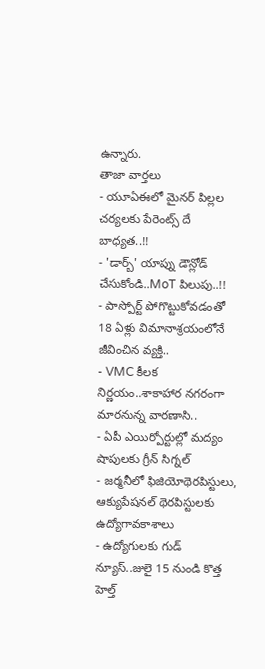ఉన్నారు.
తాజా వార్తలు
- యూఏఈలో మైనర్ పిల్లల చర్యలకు పేరెంట్స్ దే బాధ్యత..!!
- 'డార్బ్' యాప్ను డౌన్లోడ్ చేసుకోండి..MoT పిలుపు..!!
- పాస్పోర్ట్ పోగొట్టుకోవడంతో 18 ఏళ్లు విమానాశ్రయంలోనే జీవించిన వ్యక్తి..
- VMC కీలక నిర్ణయం..శాకాహార నగరంగా మారనున్న వారణాసి..
- ఏపీ ఎయిర్పోర్టుల్లో మద్యం షాపులకు గ్రీన్ సిగ్నల్
- జర్మనీలో ఫిజియోథెరపిస్టులు, ఆక్యుపేషనల్ థెరపిస్టులకు ఉద్యోగావకాశాలు
- ఉద్యోగులకు గుడ్ న్యూస్..జులై 15 నుండి కొత్త హెల్త్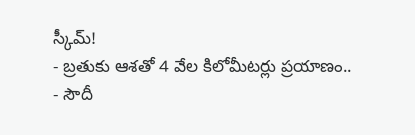స్కీమ్!
- బ్రతుకు ఆశతో 4 వేల కిలోమీటర్లు ప్రయాణం..
- సౌదీ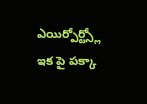ఎయిర్పోర్ట్స్లో ఇక పై పక్కా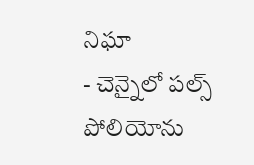నిఘా
- చెన్నైలో పల్స్ పోలియోను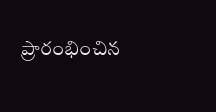ప్రారంభించిన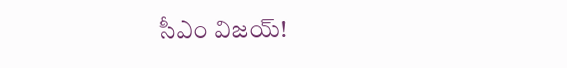సీఎం విజయ్!